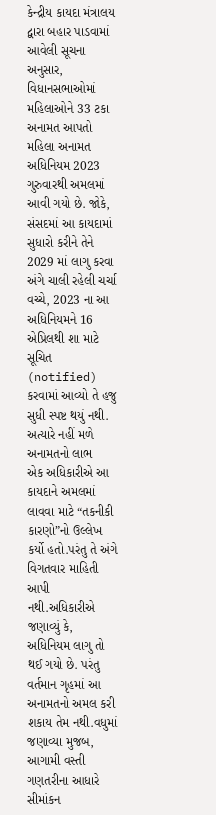કેન્દ્રીય કાયદા મંત્રાલય દ્વારા બહાર પાડવામાં આવેલી સૂચના અનુસાર, વિધાનસભાઓમાં મહિલાઓને 33 ટકા અનામત આપતો મહિલા અનામત અધિનિયમ 2023 ગુરુવારથી અમલમાં આવી ગયો છે. જોકે, સંસદમાં આ કાયદામાં સુધારો કરીને તેને 2029 માં લાગુ કરવા અંગે ચાલી રહેલી ચર્ચા વચ્ચે, 2023 ના આ અધિનિયમને 16 એપ્રિલથી શા માટે સૂચિત (notified) કરવામાં આવ્યો તે હજુ સુધી સ્પષ્ટ થયું નથી.
અત્યારે નહીં મળે અનામતનો લાભ
એક અધિકારીએ આ કાયદાને અમલમાં લાવવા માટે “તકનીકી કારણો”નો ઉલ્લેખ કર્યો હતો.પરંતુ તે અંગે વિગતવાર માહિતી આપી નથી.અધિકારીએ જણાવ્યું કે, અધિનિયમ લાગુ તો થઈ ગયો છે. પરંતુ વર્તમાન ગૃહમાં આ અનામતનો અમલ કરી શકાય તેમ નથી.વધુમાં જણાવ્યા મુજબ, આગામી વસ્તી ગણતરીના આધારે સીમાંકન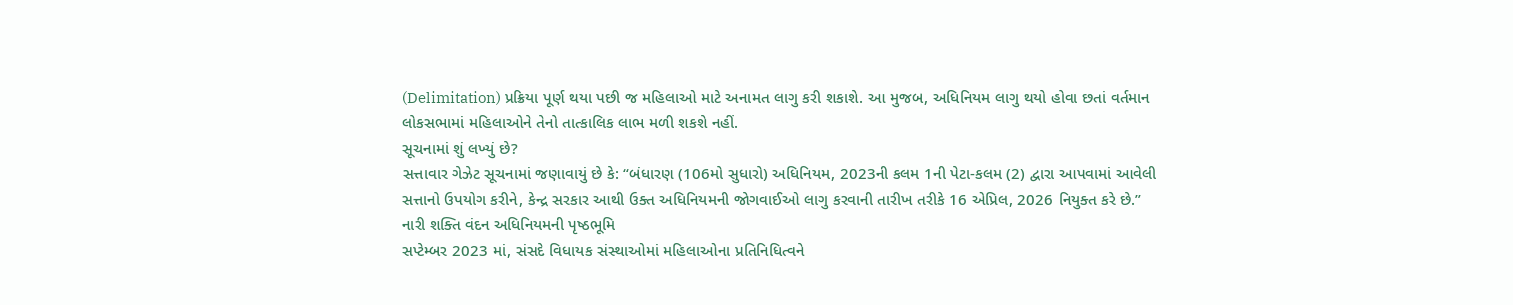(Delimitation) પ્રક્રિયા પૂર્ણ થયા પછી જ મહિલાઓ માટે અનામત લાગુ કરી શકાશે. આ મુજબ, અધિનિયમ લાગુ થયો હોવા છતાં વર્તમાન લોકસભામાં મહિલાઓને તેનો તાત્કાલિક લાભ મળી શકશે નહીં.
સૂચનામાં શું લખ્યું છે?
સત્તાવાર ગેઝેટ સૂચનામાં જણાવાયું છે કે: “બંધારણ (106મો સુધારો) અધિનિયમ, 2023ની કલમ 1ની પેટા-કલમ (2) દ્વારા આપવામાં આવેલી સત્તાનો ઉપયોગ કરીને, કેન્દ્ર સરકાર આથી ઉક્ત અધિનિયમની જોગવાઈઓ લાગુ કરવાની તારીખ તરીકે 16 એપ્રિલ, 2026 નિયુક્ત કરે છે.”
નારી શક્તિ વંદન અધિનિયમની પૃષ્ઠભૂમિ
સપ્ટેમ્બર 2023 માં, સંસદે વિધાયક સંસ્થાઓમાં મહિલાઓના પ્રતિનિધિત્વને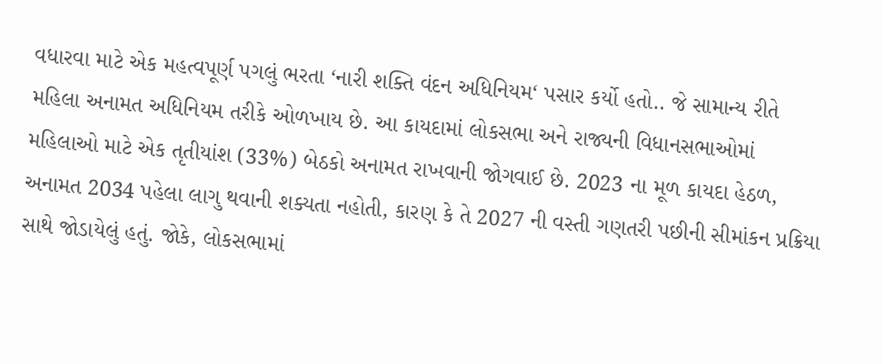વધારવા માટે એક મહત્વપૂર્ણ પગલું ભરતા ‘નારી શક્તિ વંદન અધિનિયમ‘ પસાર કર્યો હતો.. જે સામાન્ય રીતે મહિલા અનામત અધિનિયમ તરીકે ઓળખાય છે. આ કાયદામાં લોકસભા અને રાજ્યની વિધાનસભાઓમાં મહિલાઓ માટે એક તૃતીયાંશ (33%) બેઠકો અનામત રાખવાની જોગવાઈ છે. 2023 ના મૂળ કાયદા હેઠળ, અનામત 2034 પહેલા લાગુ થવાની શક્યતા નહોતી, કારણ કે તે 2027 ની વસ્તી ગણતરી પછીની સીમાંકન પ્રક્રિયા સાથે જોડાયેલું હતું. જોકે, લોકસભામાં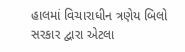હાલમાં વિચારાધીન ત્રણેય બિલો સરકાર દ્વારા એટલા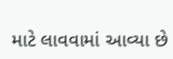માટે લાવવામાં આવ્યા છે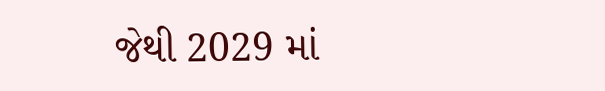જેથી 2029 માં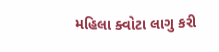મહિલા ક્વોટા લાગુ કરી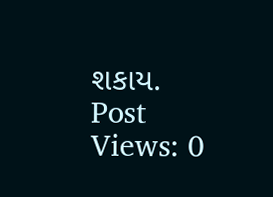શકાય.
Post Views: 0